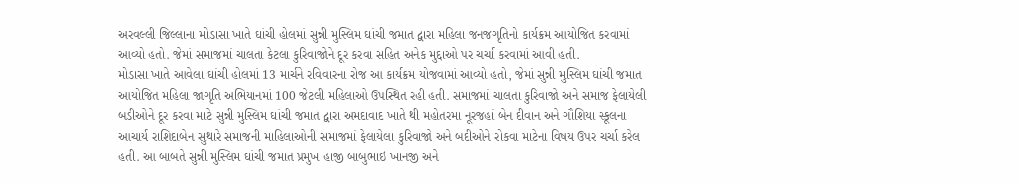અરવલ્લી જિલ્લાના મોડાસા ખાતે ઘાંચી હોલમાં સુન્ની મુસ્લિમ ઘાંચી જમાત દ્વારા મહિલા જનજગૃતિનો કાર્યક્રમ આયોજિત કરવામાં આવ્યો હતો. જેમાં સમાજમાં ચાલતા કેટલા કુરિવાજોને દૂર કરવા સહિત અનેક મુદ્દાઓ પર ચર્ચા કરવામાં આવી હતી.
મોડાસા ખાતે આવેલા ઘાંચી હોલમાં 13 માર્ચને રવિવારના રોજ આ કાર્યક્રમ યોજવામાં આવ્યો હતો, જેમાં સુન્ની મુસ્લિમ ઘાંચી જમાત આયોજિત મહિલા જાગૃતિ અભિયાનમાં 100 જેટલી મહિલાઓ ઉપસ્થિત રહી હતી. સમાજમાં ચાલતા કુરિવાજો અને સમાજ ફેલાયેલી બડીઓને દૂર કરવા માટે સુન્ની મુસ્લિમ ઘાંચી જમાત દ્વારા અમદાવાદ ખાતે થી મહોતરમા નૂરજહાં બેન દીવાન અને ગૌશિયા સ્કૂલના આચાર્ય રાશિદાબેન સુથારે સમાજની માહિલાઓની સમાજમાં ફેલાયેલા કુરિવાજો અને બદીઓને રોકવા માટેના વિષય ઉપર ચર્ચા કરેલ હતી. આ બાબતે સુન્ની મુસ્લિમ ઘાંચી જમાત પ્રમુખ હાજી બાબુભાઇ ખાનજી અને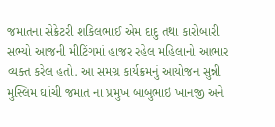જમાતના સેક્રેટરી શકિલભાઈ એમ દાદુ તથા કારોબારી સભ્યો આજની મીટિંગમાં હાજર રહેલ મહિલાનો આભાર વ્યક્ત કરેલ હતો. આ સમગ્ર કાર્યક્રમનું આયોજન સુન્ની મુસ્લિમ ઘાંચી જમાત ના પ્રમુખ બાબુભાઇ ખાનજી અને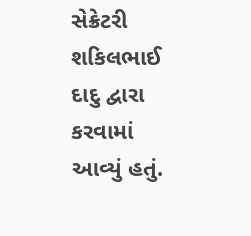સેક્રેટરી શકિલભાઈ દાદુ દ્વારા કરવામાં આવ્યું હતું.